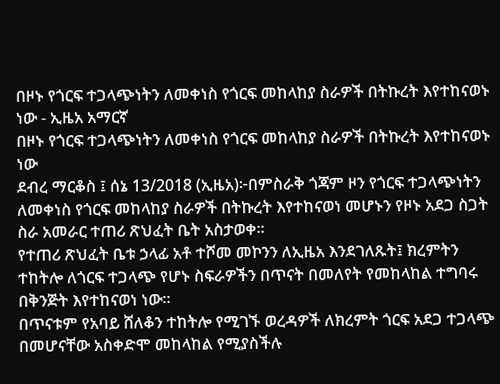በዞኑ የጎርፍ ተጋላጭነትን ለመቀነስ የጎርፍ መከላከያ ስራዎች በትኩረት እየተከናወኑ ነው - ኢዜአ አማርኛ
በዞኑ የጎርፍ ተጋላጭነትን ለመቀነስ የጎርፍ መከላከያ ስራዎች በትኩረት እየተከናወኑ ነው
ደብረ ማርቆስ ፤ ሰኔ 13/2018 (ኢዜአ)፦በምስራቅ ጎጃም ዞን የጎርፍ ተጋላጭነትን ለመቀነስ የጎርፍ መከላከያ ስራዎች በትኩረት እየተከናወነ መሆኑን የዞኑ አደጋ ስጋት ስራ አመራር ተጠሪ ጽህፈት ቤት አስታወቀ።
የተጠሪ ጽህፈት ቤቱ ኃላፊ አቶ ተሾመ መኮንን ለኢዜአ እንደገለጹት፤ ክረምትን ተከትሎ ለጎርፍ ተጋላጭ የሆኑ ስፍራዎችን በጥናት በመለየት የመከላከል ተግባሩ በቅንጅት እየተከናወነ ነው።
በጥናቱም የአባይ ሸለቆን ተከትሎ የሚገኙ ወረዳዎች ለክረምት ጎርፍ አደጋ ተጋላጭ በመሆናቸው አስቀድሞ መከላከል የሚያስችሉ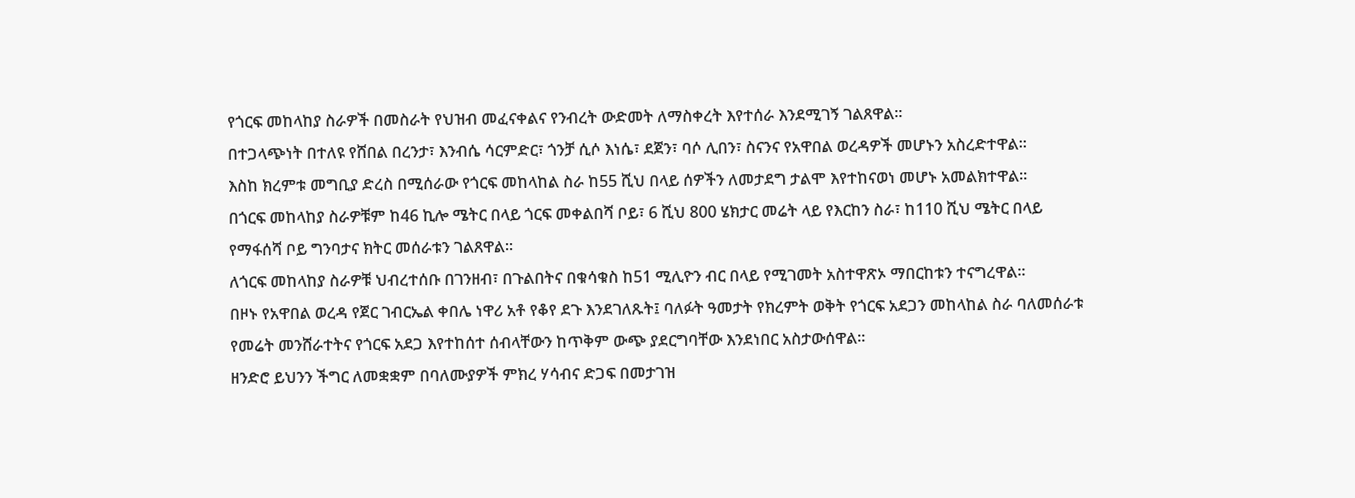የጎርፍ መከላከያ ስራዎች በመስራት የህዝብ መፈናቀልና የንብረት ውድመት ለማስቀረት እየተሰራ እንደሚገኝ ገልጸዋል።
በተጋላጭነት በተለዩ የሸበል በረንታ፣ እንብሴ ሳርምድር፣ ጎንቻ ሲሶ እነሴ፣ ደጀን፣ ባሶ ሊበን፣ ስናንና የአዋበል ወረዳዎች መሆኑን አስረድተዋል።
እስከ ክረምቱ መግቢያ ድረስ በሚሰራው የጎርፍ መከላከል ስራ ከ55 ሺህ በላይ ሰዎችን ለመታደግ ታልሞ እየተከናወነ መሆኑ አመልክተዋል።
በጎርፍ መከላከያ ስራዎቹም ከ46 ኪሎ ሜትር በላይ ጎርፍ መቀልበሻ ቦይ፣ 6 ሺህ 800 ሄክታር መሬት ላይ የእርከን ስራ፣ ከ110 ሺህ ሜትር በላይ የማፋሰሻ ቦይ ግንባታና ክትር መሰራቱን ገልጸዋል።
ለጎርፍ መከላከያ ስራዎቹ ህብረተሰቡ በገንዘብ፣ በጉልበትና በቁሳቁስ ከ51 ሚሊዮን ብር በላይ የሚገመት አስተዋጽኦ ማበርከቱን ተናግረዋል።
በዞኑ የአዋበል ወረዳ የጀር ገብርኤል ቀበሌ ነዋሪ አቶ የቆየ ደጉ እንደገለጹት፤ ባለፉት ዓመታት የክረምት ወቅት የጎርፍ አደጋን መከላከል ስራ ባለመሰራቱ የመሬት መንሸራተትና የጎርፍ አደጋ እየተከሰተ ሰብላቸውን ከጥቅም ውጭ ያደርግባቸው እንደነበር አስታውሰዋል።
ዘንድሮ ይህንን ችግር ለመቋቋም በባለሙያዎች ምክረ ሃሳብና ድጋፍ በመታገዝ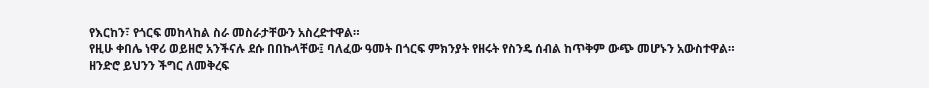የእርከን፣ የጎርፍ መከላከል ስራ መስራታቸውን አስረድተዋል።
የዚሁ ቀበሌ ነዋሪ ወይዘሮ አንችናሉ ደሱ በበኩላቸው፤ ባለፈው ዓመት በጎርፍ ምክንያት የዘሩት የስንዴ ሰብል ከጥቅም ውጭ መሆኑን አውስተዋል።
ዘንድሮ ይህንን ችግር ለመቅረፍ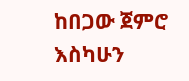ከበጋው ጀምሮ እስካሁን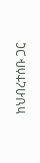ከህብረተሰቡ ጋር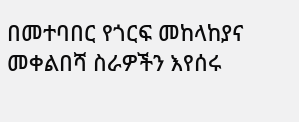በመተባበር የጎርፍ መከላከያና መቀልበሻ ስራዎችን እየሰሩ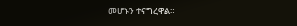መሆኑን ተናግረዋል።